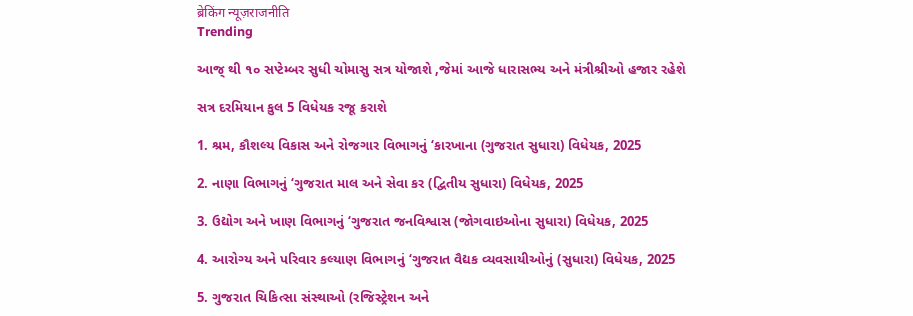ब्रेकिंग न्यूज़राजनीति
Trending

આજ્ થી ૧૦ સપ્ટેમ્બર સુધી ચોમાસુ સત્ર યોજાશે ,જેમાં આજે ધારાસભ્ય અને મંત્રીશ્રીઓ હજાર રહેશે

સત્ર દરમિયાન કુલ 5 વિધેયક રજૂ કરાશે

1. શ્રમ, કૌશલ્ય વિકાસ અને રોજગાર વિભાગનું ‘કારખાના (ગુજરાત સુધારા) વિધેયક, 2025

2. નાણા વિભાગનું ‘ગુજરાત માલ અને સેવા કર (દ્વિતીય સુધારા) વિધેયક, 2025

3. ઉદ્યોગ અને ખાણ વિભાગનું ‘ગુજરાત જનવિશ્વાસ (જોગવાઇઓના સુધારા) વિધેયક, 2025

4. આરોગ્ય અને પરિવાર કલ્યાણ વિભાગનું ‘ગુજરાત વૈદ્યક વ્યવસાયીઓનું (સુધારા) વિધેયક, 2025

5. ગુજરાત ચિકિત્સા સંસ્થાઓ (રજિસ્ટ્રેશન અને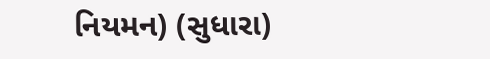નિયમન) (સુધારા)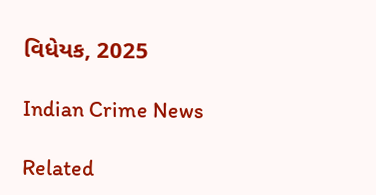વિધેયક, 2025

Indian Crime News

Related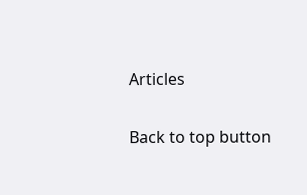Articles

Back to top button